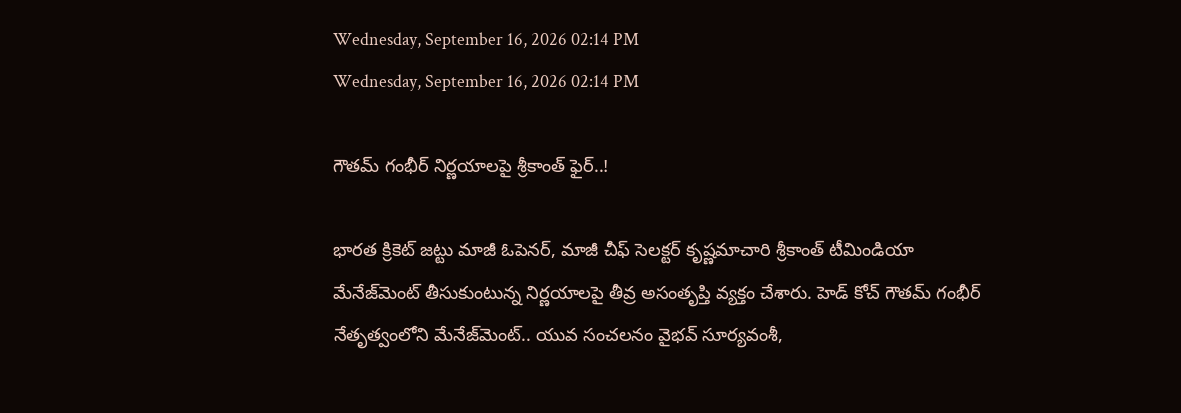Wednesday, September 16, 2026 02:14 PM
Wednesday, September 16, 2026 02:14 PM

గౌతమ్ గంభీర్ నిర్ణయాలపై శ్రీకాంత్ ఫైర్..!

భారత క్రికెట్ జట్టు మాజీ ఓపెనర్, మాజీ చీఫ్ సెలక్టర్ కృష్ణమాచారి శ్రీకాంత్ టీమిండియా మేనేజ్‌మెంట్ తీసుకుంటున్న నిర్ణయాలపై తీవ్ర అసంతృప్తి వ్యక్తం చేశారు. హెడ్ కోచ్ గౌతమ్ గంభీర్ నేతృత్వంలోని మేనేజ్‌మెంట్.. యువ సంచలనం వైభవ్ సూర్యవంశీ,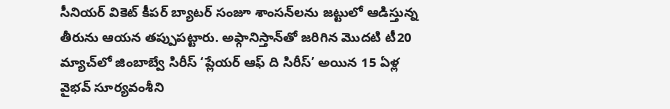సీనియర్ వికెట్ కీపర్ బ్యాటర్ సంజూ శాంసన్‌లను జట్టులో ఆడిస్తున్న తీరును ఆయన తప్పుపట్టారు. అఫ్గానిస్తాన్‌తో జరిగిన మొదటి టీ20 మ్యాచ్‌లో జింబాబ్వే సిరీస్ ‘ప్లేయర్ ఆఫ్ ది సిరీస్’ అయిన 15 ఏళ్ల వైభవ్ సూర్యవంశీని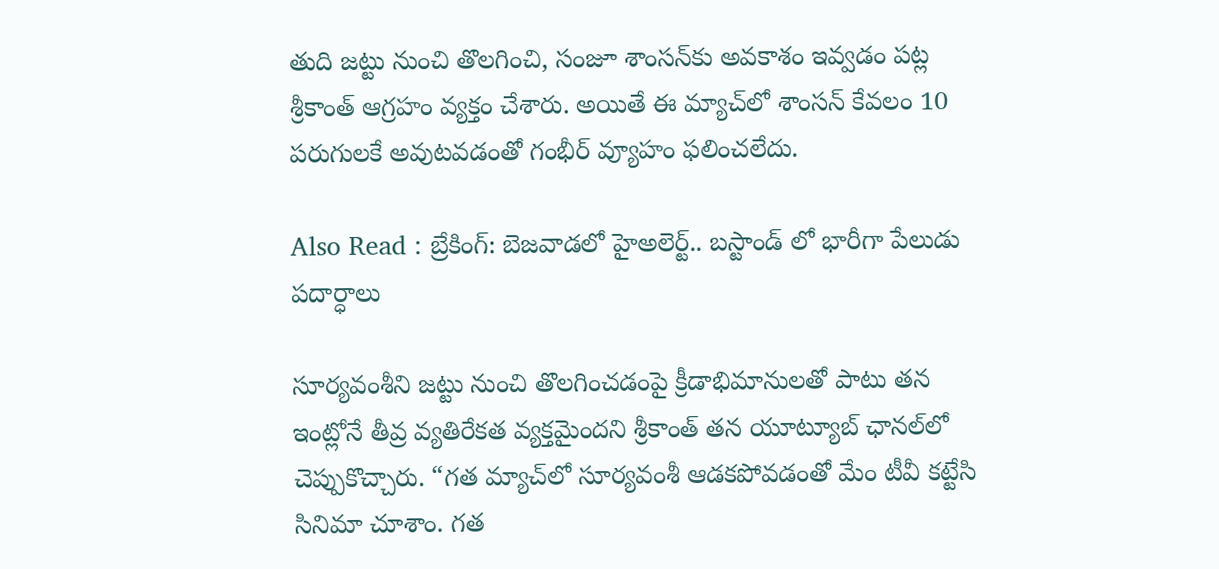తుది జట్టు నుంచి తొలగించి, సంజూ శాంసన్‌కు అవకాశం ఇవ్వడం పట్ల శ్రీకాంత్ ఆగ్రహం వ్యక్తం చేశారు. అయితే ఈ మ్యాచ్‌లో శాంసన్ కేవలం 10 పరుగులకే అవుటవడంతో గంభీర్ వ్యూహం ఫలించలేదు.

Also Read : బ్రేకింగ్: బెజవాడలో హైఅలెర్ట్.. బస్టాండ్ లో భారీగా పేలుడు పదార్ధాలు

సూర్యవంశీని జట్టు నుంచి తొలగించడంపై క్రీడాభిమానులతో పాటు తన ఇంట్లోనే తీవ్ర వ్యతిరేకత వ్యక్తమైందని శ్రీకాంత్ తన యూట్యూబ్ ఛానల్‌లో చెప్పుకొచ్చారు. “గత మ్యాచ్‌లో సూర్యవంశీ ఆడకపోవడంతో మేం టీవీ కట్టేసి సినిమా చూశాం. గత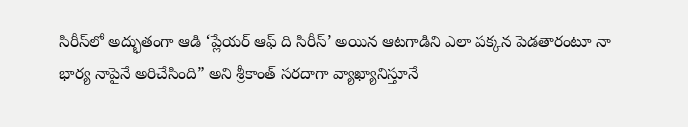సిరీస్‌లో అద్భుతంగా ఆడి ‘ప్లేయర్ ఆఫ్ ది సిరీస్’ అయిన ఆటగాడిని ఎలా పక్కన పెడతారంటూ నా భార్య నాపైనే అరిచేసింది” అని శ్రీకాంత్ సరదాగా వ్యాఖ్యానిస్తూనే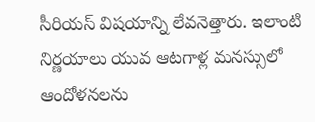సీరియస్ విషయాన్ని లేవనెత్తారు. ఇలాంటి నిర్ణయాలు యువ ఆటగాళ్ల మనస్సులో ఆందోళనలను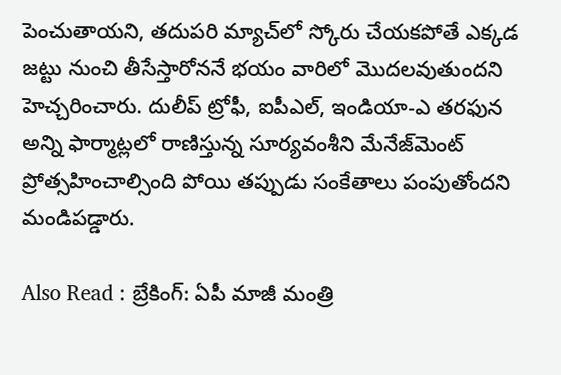పెంచుతాయని, తదుపరి మ్యాచ్‌లో స్కోరు చేయకపోతే ఎక్కడ జట్టు నుంచి తీసేస్తారోననే భయం వారిలో మొదలవుతుందని హెచ్చరించారు. దులీప్ ట్రోఫీ, ఐపీఎల్, ఇండియా-ఎ తరఫున అన్ని ఫార్మాట్లలో రాణిస్తున్న సూర్యవంశీని మేనేజ్‌మెంట్ ప్రోత్సహించాల్సింది పోయి తప్పుడు సంకేతాలు పంపుతోందని మండిపడ్డారు.

Also Read : బ్రేకింగ్: ఏపీ మాజీ మంత్రి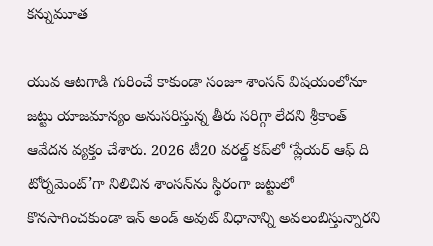కన్నుమూత

యువ ఆటగాడి గురించే కాకుండా సంజూ శాంసన్ విషయంలోనూ జట్టు యాజమాన్యం అనుసరిస్తున్న తీరు సరిగ్గా లేదని శ్రీకాంత్ ఆవేదన వ్యక్తం చేశారు. 2026 టీ20 వరల్డ్ కప్‌లో ‘ప్లేయర్ ఆఫ్ ది టోర్నమెంట్’గా నిలిచిన శాంసన్‌ను స్థిరంగా జట్టులో కొనసాగించకుండా ఇన్ అండ్ అవుట్ విధానాన్ని అవలంబిస్తున్నారని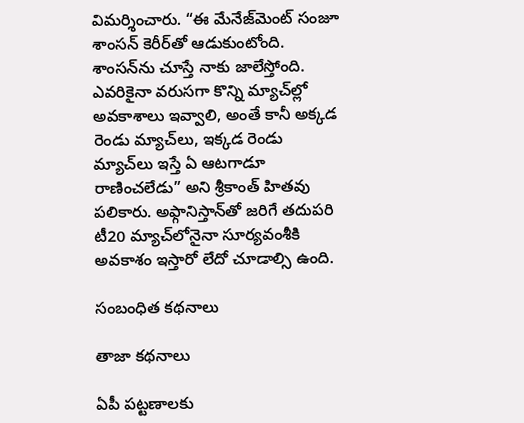విమర్శించారు. “ఈ మేనేజ్‌మెంట్ సంజూ శాంసన్ కెరీర్‌తో ఆడుకుంటోంది. శాంసన్‌ను చూస్తే నాకు జాలేస్తోంది. ఎవరికైనా వరుసగా కొన్ని మ్యాచ్‌ల్లో అవకాశాలు ఇవ్వాలి, అంతే కానీ అక్కడ రెండు మ్యాచ్‌లు, ఇక్కడ రెండు మ్యాచ్‌లు ఇస్తే ఏ ఆటగాడూ రాణించలేడు” అని శ్రీకాంత్ హితవు పలికారు. అఫ్గానిస్తాన్‌తో జరిగే తదుపరి టీ20 మ్యాచ్‌లోనైనా సూర్యవంశీకి అవకాశం ఇస్తారో లేదో చూడాల్సి ఉంది.

సంబంధిత కథనాలు

తాజా కథనాలు

ఏపీ పట్టణాలకు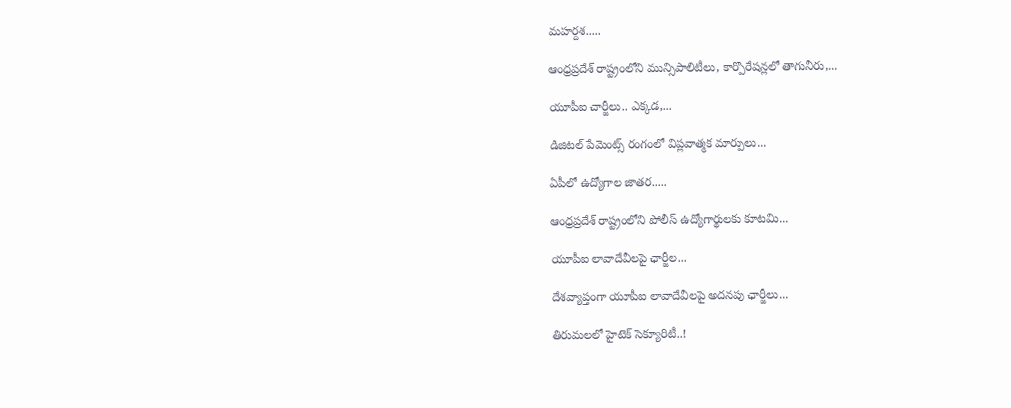మహర్దశ.....

ఆంధ్రప్రదేశ్ రాష్ట్రంలోని మున్సిపాలిటీలు, కార్పొరేషన్లలో తాగునీరు,...

యూపీఐ చార్జీలు.. ఎక్కడ,...

డిజిటల్ పేమెంట్స్ రంగంలో విప్లవాత్మక మార్పులు...

ఏపీలో ఉద్యోగాల జాతర.....

ఆంధ్రప్రదేశ్ రాష్ట్రంలోని పోలీస్ ఉద్యోగార్థులకు కూటమి...

యూపీఐ లావాదేవీలపై ఛార్జీల...

దేశవ్యాప్తంగా యూపీఐ లావాదేవీలపై అదనపు ఛార్జీలు...

తిరుమలలో హైటెక్ సెక్యూరిటీ..!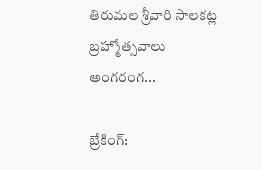తిరుమల శ్రీవారి సాలకట్ల బ్రహ్మోత్సవాలు అంగరంగ...

బ్రేకింగ్: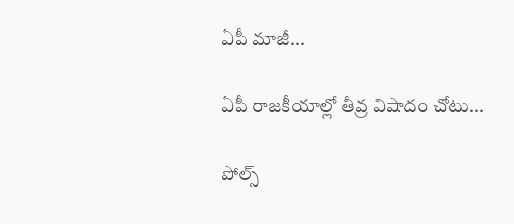ఏపీ మాజీ...

ఏపీ రాజకీయాల్లో తీవ్ర విషాదం చోటు...

పోల్స్